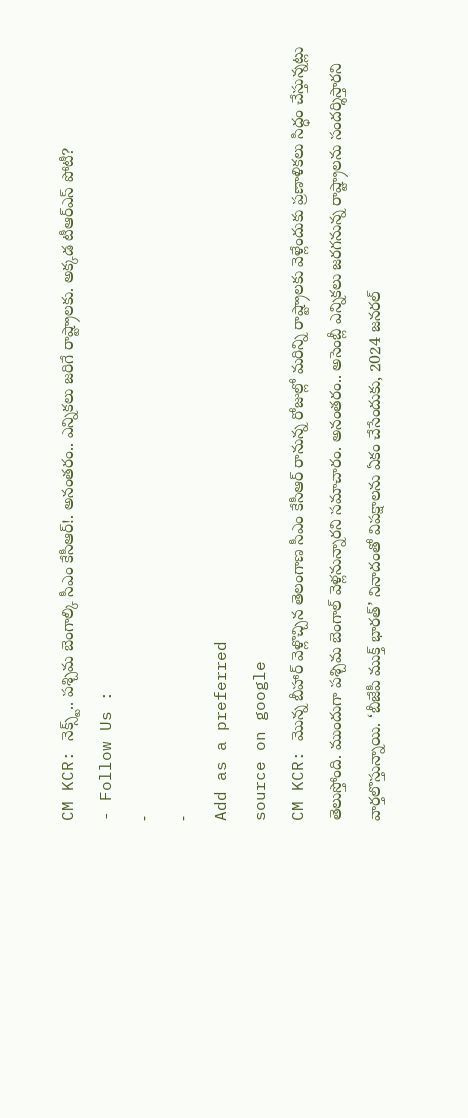CM KCR: నెక్స్ట్.. పశ్చిమ బెంగాల్కి సీఎం కేసీఆర్!. అనంతరం.. ఎన్నికలు జరిగే రాష్ట్రాలకు. అక్కడ టీఆర్ఎస్ పోటీ?
- Follow Us :
-
-
Add as a preferred
source on google
CM KCR: మొన్న బీహార్ వెళ్లొచ్చిన తెలంగాణ సీఎం కేసీఆర్ రానున్న రోజుల్లో మరిన్ని రాష్ట్రాలకు వెళ్లేందుకు ప్రణాళికలు సిద్ధం చేస్తున్నట్లు తెలుస్తోంది. ముందుగా పశ్చిమ బెంగాల్ వెళ్లనున్నారని సమాచారం. అనంతరం.. అసెంబ్లీ ఎన్నికలు జరగనున్న రాష్ట్రాలను సందర్శిస్తారని వార్తలొస్తున్నాయి. ‘బీజేపీ ముక్త్ భారత్’ నినాదంతో విపక్షాలను ఏకం చేసేందుకు, 2024 జనరల్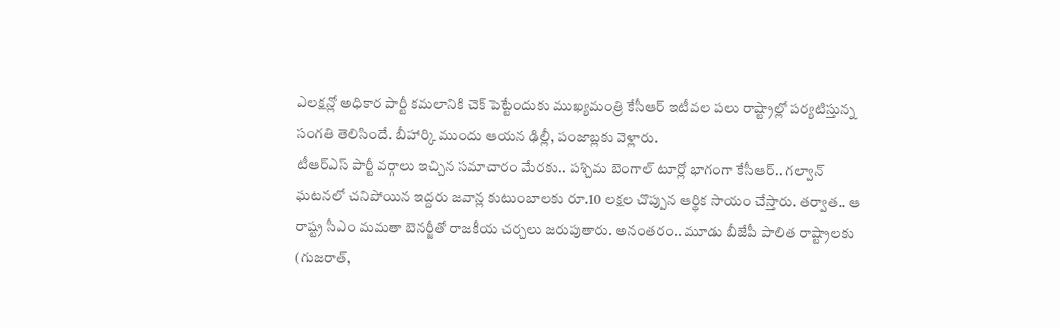ఎలక్షన్లో అధికార పార్టీ కమలానికి చెక్ పెట్టేందుకు ముఖ్యమంత్రి కేసీఆర్ ఇటీవల పలు రాష్ట్రాల్లో పర్యటిస్తున్న సంగతి తెలిసిందే. బీహార్కి ముందు ఆయన ఢిల్లీ, పంజాబ్లకు వెళ్లారు.
టీఆర్ఎస్ పార్టీ వర్గాలు ఇచ్చిన సమాచారం మేరకు.. పశ్చిమ బెంగాల్ టూర్లో భాగంగా కేసీఆర్.. గల్వాన్ ఘటనలో చనిపోయిన ఇద్దరు జవాన్ల కుటుంబాలకు రూ.10 లక్షల చొప్పున ఆర్థిక సాయం చేస్తారు. తర్వాత.. ఆ రాష్ట్ర సీఎం మమతా బెనర్జీతో రాజకీయ చర్చలు జరుపుతారు. అనంతరం.. మూడు బీజేపీ పాలిత రాష్ట్రాలకు (గుజరాత్,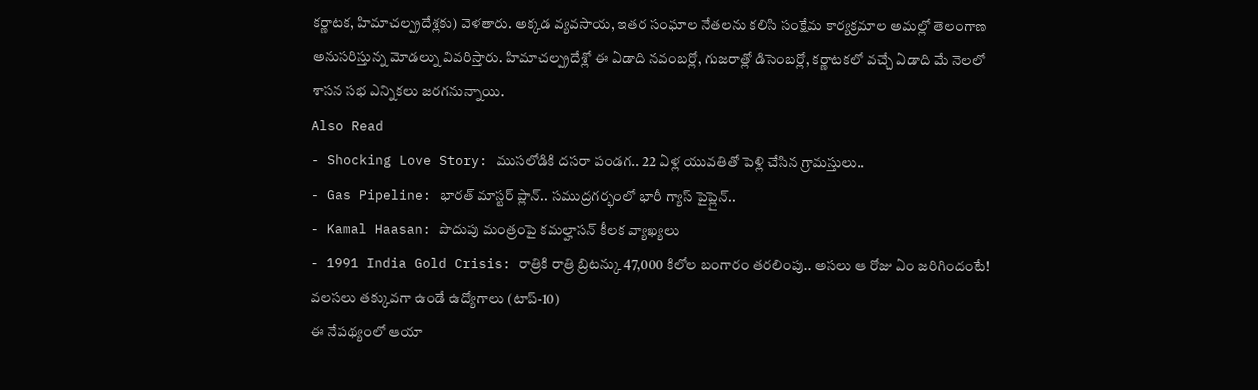కర్ణాటక, హిమాచల్ప్రదేశ్లకు) వెళతారు. అక్కడ వ్యవసాయ, ఇతర సంఘాల నేతలను కలిసి సంక్షేమ కార్యక్రమాల అమల్లో తెలంగాణ అనుసరిస్తున్న మోడల్ను వివరిస్తారు. హిమాచల్ప్రదేశ్లో ఈ ఏడాది నవంబర్లో, గుజరాత్లో డిసెంబర్లో, కర్ణాటకలో వచ్చే ఏడాది మే నెలలో శాసన సభ ఎన్నికలు జరగనున్నాయి.
Also Read
- Shocking Love Story: ముసలోడికి దసరా పండగ.. 22 ఏళ్ల యువతితో పెళ్లి చేసిన గ్రామస్తులు..
- Gas Pipeline: భారత్ మాస్టర్ ప్లాన్.. సముద్రగర్భంలో భారీ గ్యాస్ పైప్లైన్..
- Kamal Haasan: పొదుపు మంత్రంపై కమల్హాసన్ కీలక వ్యాఖ్యలు
- 1991 India Gold Crisis: రాత్రికి రాత్రి బ్రిటన్కు 47,000 కిలోల బంగారం తరలింపు.. అసలు ఆ రోజు ఏం జరిగిందంటే!
వలసలు తక్కువగా ఉండే ఉద్యోగాలు (టాప్-10)
ఈ నేపథ్యంలో ఆయా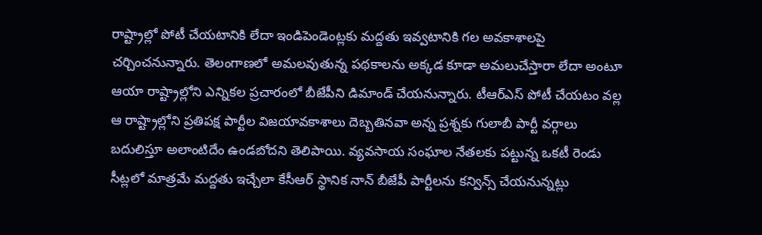రాష్ట్రాల్లో పోటీ చేయటానికి లేదా ఇండిపెండెంట్లకు మద్దతు ఇవ్వటానికి గల అవకాశాలపై చర్చించనున్నారు. తెలంగాణలో అమలవుతున్న పథకాలను అక్కడ కూడా అమలుచేస్తారా లేదా అంటూ ఆయా రాష్ట్రాల్లోని ఎన్నికల ప్రచారంలో బీజేపీని డిమాండ్ చేయనున్నారు. టీఆర్ఎస్ పోటీ చేయటం వల్ల ఆ రాష్ట్రాల్లోని ప్రతిపక్ష పార్టీల విజయావకాశాలు దెబ్బతినవా అన్న ప్రశ్నకు గులాబీ పార్టీ వర్గాలు బదులిస్తూ అలాంటిదేం ఉండబోదని తెలిపాయి. వ్యవసాయ సంఘాల నేతలకు పట్టున్న ఒకటీ రెండు సీట్లలో మాత్రమే మద్దతు ఇచ్చేలా కేసీఆర్ స్థానిక నాన్ బీజేపీ పార్టీలను కన్విన్స్ చేయనున్నట్లు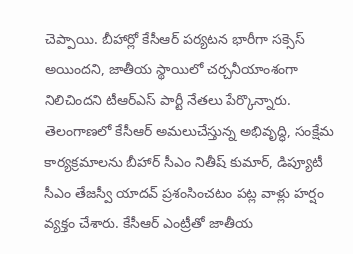చెప్పాయి. బీహార్లో కేసీఆర్ పర్యటన భారీగా సక్సెస్ అయిందని, జాతీయ స్థాయిలో చర్చనీయాంశంగా నిలిచిందని టీఆర్ఎస్ పార్టీ నేతలు పేర్కొన్నారు.
తెలంగాణలో కేసీఆర్ అమలుచేస్తున్న అభివృద్ధి, సంక్షేమ కార్యక్రమాలను బీహార్ సీఎం నితీష్ కుమార్, డిప్యూటీ సీఎం తేజస్వీ యాదవ్ ప్రశంసించటం పట్ల వాళ్లు హర్షం వ్యక్తం చేశారు. కేసీఆర్ ఎంట్రీతో జాతీయ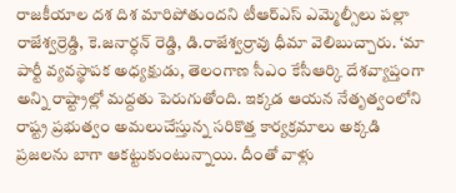రాజకీయాల దశ దిశ మారిపోతుందని టీఆర్ఎస్ ఎమ్మెల్సీలు పల్లా రాజేశ్వర్రెడ్డి, కె.జనార్ధన్ రెడ్డి, డి.రాజేశ్వర్రావు ధీమా వెలిబుచ్చారు. ‘మా పార్టీ వ్యవస్థాపక అధ్యక్షుడు, తెలంగాణ సీఎం కేసీఆర్కి దేశవ్యాప్తంగా అన్ని రాష్ట్రాల్లో మద్దతు పెరుగుతోంది. ఇక్కడ ఆయన నేతృత్వంలోని రాష్ట్ర ప్రభుత్వం అమలుచేస్తున్న సరికొత్త కార్యక్రమాలు అక్కడి ప్రజలను బాగా ఆకట్టుకుంటున్నాయి. దీంతో వాళ్లు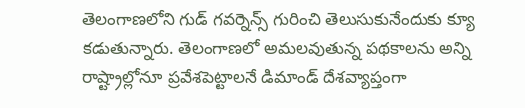తెలంగాణలోని గుడ్ గవర్నెన్స్ గురించి తెలుసుకునేందుకు క్యూ కడుతున్నారు. తెలంగాణలో అమలవుతున్న పథకాలను అన్ని రాష్ట్రాల్లోనూ ప్రవేశపెట్టాలనే డిమాండ్ దేశవ్యాప్తంగా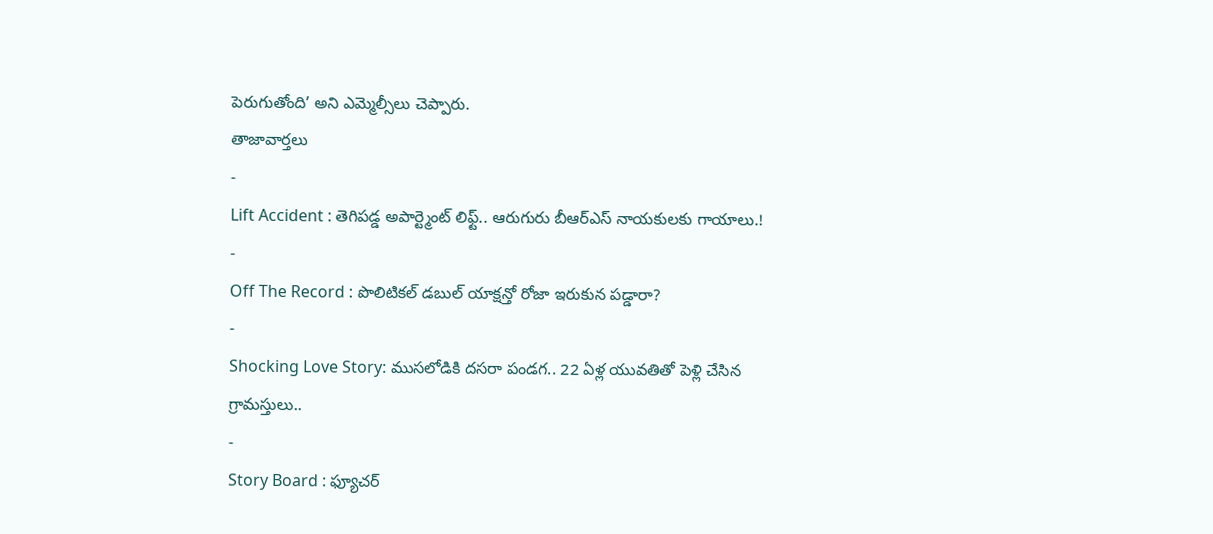పెరుగుతోంది’ అని ఎమ్మెల్సీలు చెప్పారు.
తాజావార్తలు
-
Lift Accident : తెగిపడ్డ అపార్ట్మెంట్ లిఫ్ట్.. ఆరుగురు బీఆర్ఎస్ నాయకులకు గాయాలు.!
-
Off The Record : పొలిటికల్ డబుల్ యాక్షన్తో రోజా ఇరుకున పడ్డారా?
-
Shocking Love Story: ముసలోడికి దసరా పండగ.. 22 ఏళ్ల యువతితో పెళ్లి చేసిన గ్రామస్తులు..
-
Story Board : ఫ్యూచర్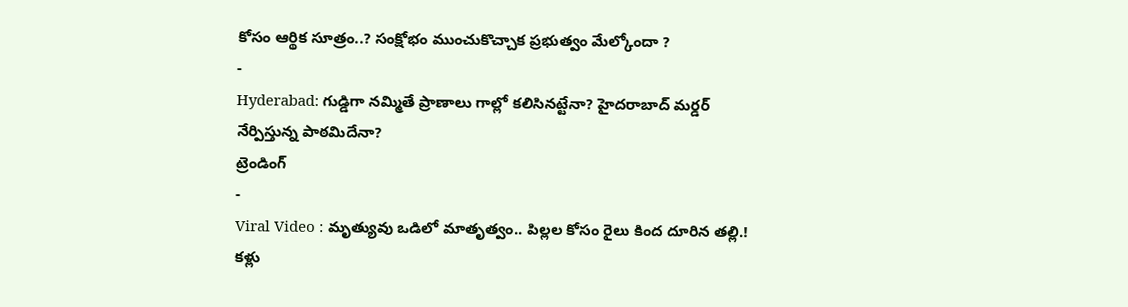కోసం ఆర్థిక సూత్రం..? సంక్షోభం ముంచుకొచ్చాక ప్రభుత్వం మేల్కోందా ?
-
Hyderabad: గుడ్డిగా నమ్మితే ప్రాణాలు గాల్లో కలిసినట్టేనా? హైదరాబాద్ మర్డర్ నేర్పిస్తున్న పాఠమిదేనా?
ట్రెండింగ్
-
Viral Video : మృత్యువు ఒడిలో మాతృత్వం.. పిల్లల కోసం రైలు కింద దూరిన తల్లి.! కళ్లు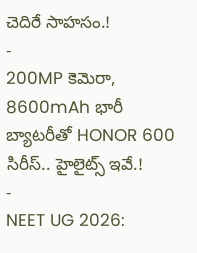చెదిరే సాహసం.!
-
200MP కెమెరా, 8600mAh భారీ బ్యాటరీతో HONOR 600 సిరీస్.. హైలైట్స్ ఇవే.!
-
NEET UG 2026: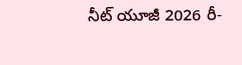నీట్ యూజీ 2026 రీ-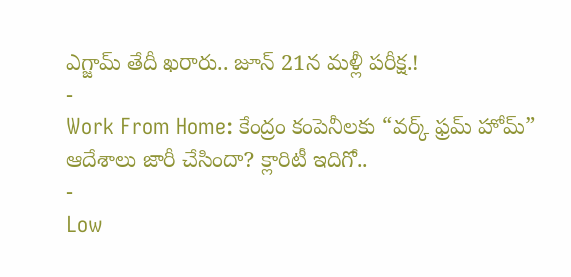ఎగ్జామ్ తేదీ ఖరారు.. జూన్ 21న మళ్లీ పరీక్ష.!
-
Work From Home: కేంద్రం కంపెనీలకు “వర్క్ ఫ్రమ్ హోమ్” ఆదేశాలు జారీ చేసిందా? క్లారిటీ ఇదిగో..
-
Low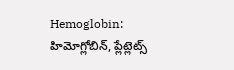Hemoglobin: హిమోగ్లోబిన్, ప్లేట్లెట్స్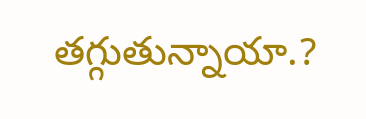తగ్గుతున్నాయా.?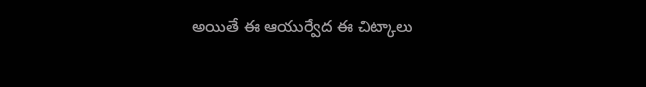అయితే ఈ ఆయుర్వేద ఈ చిట్కాలు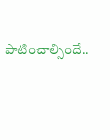పాటించాల్సిందే..